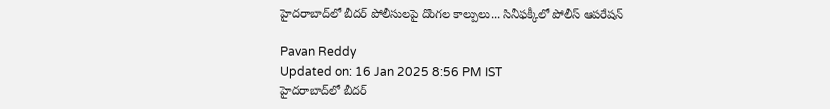హైదరాబాద్‌లో బీదర్ పోలీసులపై దొంగల కాల్పులు... సినీఫక్కీలో పోలీస్ ఆపరేషన్

Pavan Reddy
Updated on: 16 Jan 2025 8:56 PM IST
హైదరాబాద్‌లో బీదర్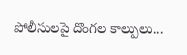పోలీసులపై దొంగల కాల్పులు...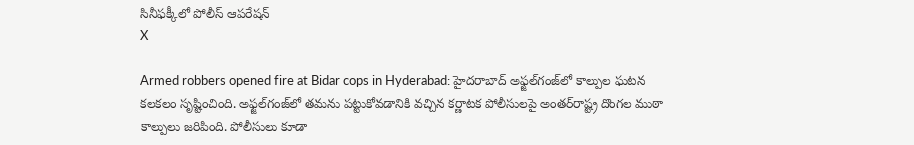సినీఫక్కీలో పోలీస్ ఆపరేషన్
X

Armed robbers opened fire at Bidar cops in Hyderabad: హైదరాబాద్ అఫ్జల్‌గంజ్‌లో కాల్పుల ఘటన కలకలం సృష్టించింది. అఫ్జల్‌గంజ్‌లో తమను పట్టుకోవడానికి వచ్చిన కర్ణాటక పోలీసులపై అంతర్‌రాష్ట్ర దొంగల ముఠా కాల్పులు జరిపింది. పోలీసులు కూడా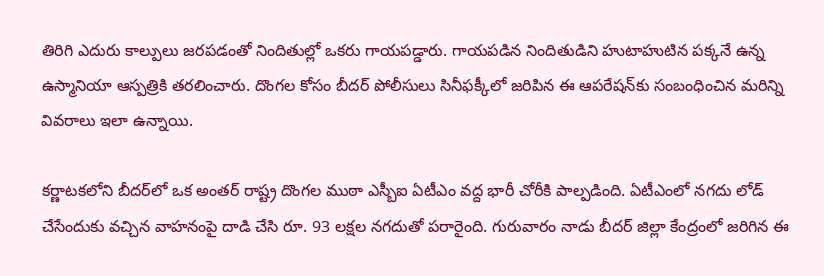తిరిగి ఎదురు కాల్పులు జరపడంతో నిందితుల్లో ఒకరు గాయపడ్డారు. గాయపడిన నిందితుడిని హుటాహుటిన పక్కనే ఉన్న ఉస్మానియా ఆస్పత్రికి తరలించారు. దొంగల కోసం బీదర్ పోలీసులు సినీఫక్కీలో జరిపిన ఈ ఆపరేషన్‌కు సంబంధించిన మరిన్ని వివరాలు ఇలా ఉన్నాయి.

కర్ణాటకలోని బీదర్‌లో ఒక అంతర్ రాష్ట్ర దొంగల ముఠా ఎస్బీఐ ఏటీఎం వద్ద భారీ చోరీకి పాల్పడింది. ఏటీఎంలో నగదు లోడ్ చేసేందుకు వచ్చిన వాహనంపై దాడి చేసి రూ. 93 లక్షల నగదుతో పరారైంది. గురువారం నాడు బీదర్ జిల్లా కేంద్రంలో జరిగిన ఈ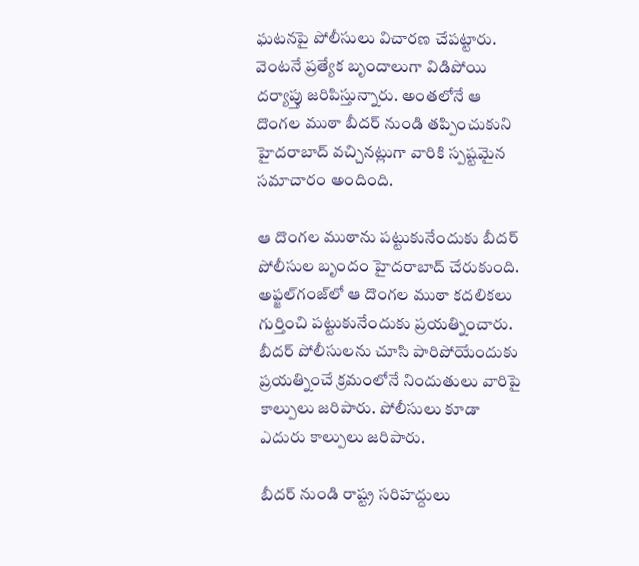ఘటనపై పోలీసులు విచారణ చేపట్టారు. వెంటనే ప్రత్యేక బృందాలుగా విడిపోయి దర్యాప్తు జరిపిస్తున్నారు. అంతలోనే ఆ దొంగల ముఠా బీదర్ నుండి తప్పించుకుని హైదరాబాద్ వచ్చినట్లుగా వారికి స్పష్టమైన సమాచారం అందింది.

ఆ దొంగల ముఠాను పట్టుకునేందుకు బీదర్ పోలీసుల బృందం హైదరాబాద్ చేరుకుంది. అఫ్జల్‌గంజ్‌లో ఆ దొంగల ముఠా కదలికలు గుర్తించి పట్టుకునేందుకు ప్రయత్నించారు. బీదర్ పోలీసులను చూసి పారిపోయేందుకు ప్రయత్నించే క్రమంలోనే నిందుతులు వారిపై కాల్పులు జరిపారు. పోలీసులు కూడా ఎదురు కాల్పులు జరిపారు.

బీదర్ నుండి రాష్ట్ర సరిహద్దులు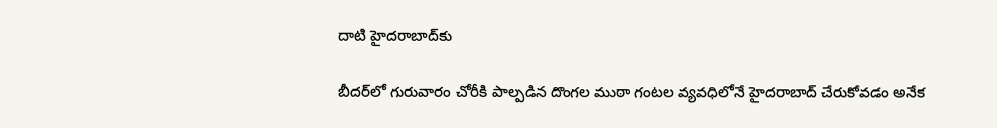దాటి హైదరాబాద్‌కు

బీదర్‌లో గురువారం చోరీకి పాల్పడిన దొంగల ముఠా గంటల వ్యవధిలోనే హైదరాబాద్ చేరుకోవడం అనేక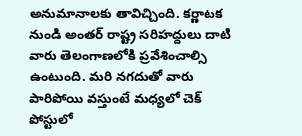అనుమానాలకు తావిచ్చింది. కర్ణాటక నుండి అంతర్ రాష్ట్ర సరిహద్దులు దాటి వారు తెలంగాణలోకి ప్రవేశించాల్సి ఉంటుంది. మరి నగదుతో వారు పారిపోయి వస్తుంటే మధ్యలో చెక్ పోస్టులో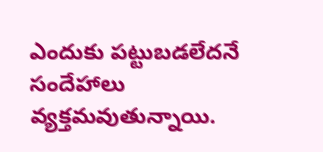ఎందుకు పట్టుబడలేదనే సందేహాలు వ్యక్తమవుతున్నాయి.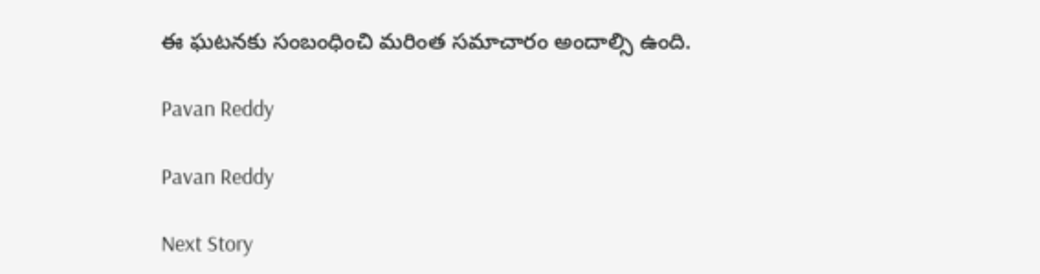ఈ ఘటనకు సంబంధించి మరింత సమాచారం అందాల్సి ఉంది.

Pavan Reddy

Pavan Reddy

Next Story